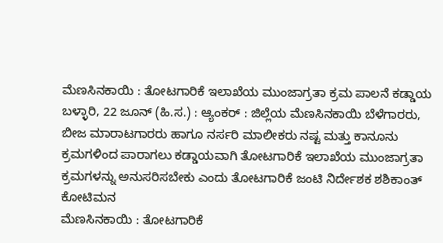ಮೆಣಸಿನಕಾಯಿ : ತೋಟಗಾರಿಕೆ ಇಲಾಖೆಯ ಮುಂಜಾಗ್ರತಾ ಕ್ರಮ ಪಾಲನೆ ಕಡ್ಡಾಯ
ಬಳ್ಳಾರಿ, 22 ಜೂನ್ (ಹಿ.ಸ.) : ಆ್ಯಂಕರ್ : ಜಿಲ್ಲೆಯ ಮೆಣಸಿನಕಾಯಿ ಬೆಳೆಗಾರರು, ಬೀಜ ಮಾರಾಟಗಾರರು ಹಾಗೂ ನರ್ಸರಿ ಮಾಲೀಕರು ನಷ್ಟ ಮತ್ತು ಕಾನೂನು ಕ್ರಮಗಳಿಂದ ಪಾರಾಗಲು ಕಡ್ಡಾಯವಾಗಿ ತೋಟಗಾರಿಕೆ ಇಲಾಖೆಯ ಮುಂಜಾಗ್ರತಾ ಕ್ರಮಗಳನ್ನು ಅನುಸರಿಸಬೇಕು ಎಂದು ತೋಟಗಾರಿಕೆ ಜಂಟಿ ನಿರ್ದೇಶಕ ಶಶಿಕಾಂತ್ ಕೋಟಿಮನ
ಮೆಣಸಿನಕಾಯಿ : ತೋಟಗಾರಿಕೆ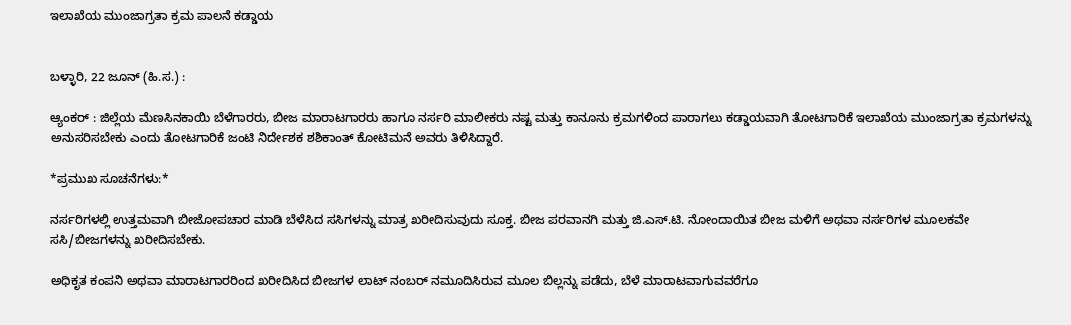ಇಲಾಖೆಯ ಮುಂಜಾಗ್ರತಾ ಕ್ರಮ ಪಾಲನೆ ಕಡ್ಡಾಯ


ಬಳ್ಳಾರಿ, 22 ಜೂನ್ (ಹಿ.ಸ.) :

ಆ್ಯಂಕರ್ : ಜಿಲ್ಲೆಯ ಮೆಣಸಿನಕಾಯಿ ಬೆಳೆಗಾರರು, ಬೀಜ ಮಾರಾಟಗಾರರು ಹಾಗೂ ನರ್ಸರಿ ಮಾಲೀಕರು ನಷ್ಟ ಮತ್ತು ಕಾನೂನು ಕ್ರಮಗಳಿಂದ ಪಾರಾಗಲು ಕಡ್ಡಾಯವಾಗಿ ತೋಟಗಾರಿಕೆ ಇಲಾಖೆಯ ಮುಂಜಾಗ್ರತಾ ಕ್ರಮಗಳನ್ನು ಅನುಸರಿಸಬೇಕು ಎಂದು ತೋಟಗಾರಿಕೆ ಜಂಟಿ ನಿರ್ದೇಶಕ ಶಶಿಕಾಂತ್ ಕೋಟಿಮನೆ ಅವರು ತಿಳಿಸಿದ್ದಾರೆ.

*ಪ್ರಮುಖ ಸೂಚನೆಗಳು:*

ನರ್ಸರಿಗಳಲ್ಲಿ ಉತ್ತಮವಾಗಿ ಬೀಜೋಪಚಾರ ಮಾಡಿ ಬೆಳೆಸಿದ ಸಸಿಗಳನ್ನು ಮಾತ್ರ ಖರೀದಿಸುವುದು ಸೂಕ್ತ. ಬೀಜ ಪರವಾನಗಿ ಮತ್ತು ಜಿ.ಎಸ್.ಟಿ. ನೋಂದಾಯಿತ ಬೀಜ ಮಳಿಗೆ ಅಥವಾ ನರ್ಸರಿಗಳ ಮೂಲಕವೇ ಸಸಿ/ಬೀಜಗಳನ್ನು ಖರೀದಿಸಬೇಕು.

ಅಧಿಕೃತ ಕಂಪನಿ ಅಥವಾ ಮಾರಾಟಗಾರರಿಂದ ಖರೀದಿಸಿದ ಬೀಜಗಳ ಲಾಟ್ ನಂಬರ್ ನಮೂದಿಸಿರುವ ಮೂಲ ಬಿಲ್ಲನ್ನು ಪಡೆದು, ಬೆಳೆ ಮಾರಾಟವಾಗುವವರೆಗೂ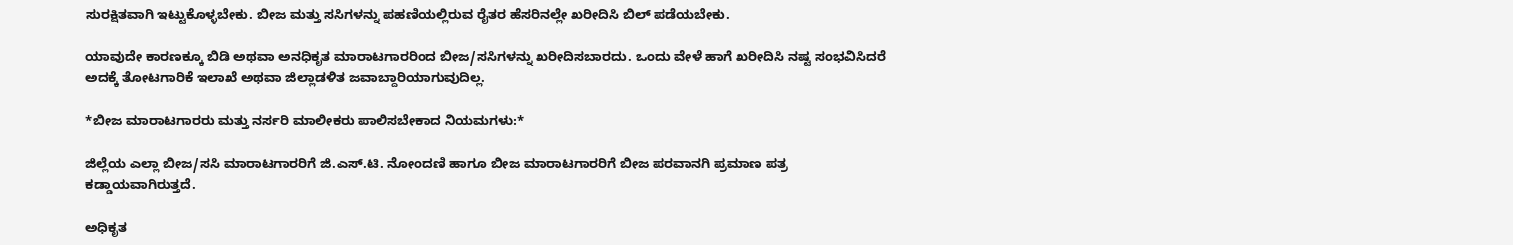ಸುರಕ್ಷಿತವಾಗಿ ಇಟ್ಟುಕೊಳ್ಳಬೇಕು. ಬೀಜ ಮತ್ತು ಸಸಿಗಳನ್ನು ಪಹಣಿಯಲ್ಲಿರುವ ರೈತರ ಹೆಸರಿನಲ್ಲೇ ಖರೀದಿಸಿ ಬಿಲ್ ಪಡೆಯಬೇಕು.

ಯಾವುದೇ ಕಾರಣಕ್ಕೂ ಬಿಡಿ ಅಥವಾ ಅನಧಿಕೃತ ಮಾರಾಟಗಾರರಿಂದ ಬೀಜ/ಸಸಿಗಳನ್ನು ಖರೀದಿಸಬಾರದು. ಒಂದು ವೇಳೆ ಹಾಗೆ ಖರೀದಿಸಿ ನಷ್ಟ ಸಂಭವಿಸಿದರೆ ಅದಕ್ಕೆ ತೋಟಗಾರಿಕೆ ಇಲಾಖೆ ಅಥವಾ ಜಿಲ್ಲಾಡಳಿತ ಜವಾಬ್ದಾರಿಯಾಗುವುದಿಲ್ಲ.

*ಬೀಜ ಮಾರಾಟಗಾರರು ಮತ್ತು ನರ್ಸರಿ ಮಾಲೀಕರು ಪಾಲಿಸಬೇಕಾದ ನಿಯಮಗಳು:*

ಜಿಲ್ಲೆಯ ಎಲ್ಲಾ ಬೀಜ/ಸಸಿ ಮಾರಾಟಗಾರರಿಗೆ ಜಿ.ಎಸ್.ಟಿ. ನೋಂದಣಿ ಹಾಗೂ ಬೀಜ ಮಾರಾಟಗಾರರಿಗೆ ಬೀಜ ಪರವಾನಗಿ ಪ್ರಮಾಣ ಪತ್ರ ಕಡ್ಡಾಯವಾಗಿರುತ್ತದೆ.

ಅಧಿಕೃತ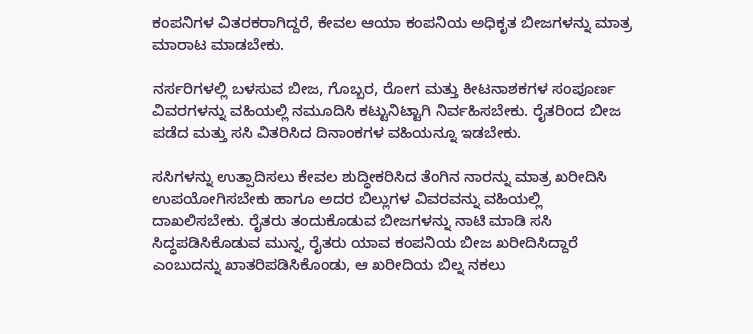ಕಂಪನಿಗಳ ವಿತರಕರಾಗಿದ್ದರೆ, ಕೇವಲ ಆಯಾ ಕಂಪನಿಯ ಅಧಿಕೃತ ಬೀಜಗಳನ್ನು ಮಾತ್ರ ಮಾರಾಟ ಮಾಡಬೇಕು.

ನರ್ಸರಿಗಳಲ್ಲಿ ಬಳಸುವ ಬೀಜ, ಗೊಬ್ಬರ, ರೋಗ ಮತ್ತು ಕೀಟನಾಶಕಗಳ ಸಂಪೂರ್ಣ ವಿವರಗಳನ್ನು ವಹಿಯಲ್ಲಿ ನಮೂದಿಸಿ ಕಟ್ಟುನಿಟ್ಟಾಗಿ ನಿರ್ವಹಿಸಬೇಕು. ರೈತರಿಂದ ಬೀಜ ಪಡೆದ ಮತ್ತು ಸಸಿ ವಿತರಿಸಿದ ದಿನಾಂಕಗಳ ವಹಿಯನ್ನೂ ಇಡಬೇಕು.

ಸಸಿಗಳನ್ನು ಉತ್ಪಾದಿಸಲು ಕೇವಲ ಶುದ್ಧೀಕರಿಸಿದ ತೆಂಗಿನ ನಾರನ್ನು ಮಾತ್ರ ಖರೀದಿಸಿ ಉಪಯೋಗಿಸಬೇಕು ಹಾಗೂ ಅದರ ಬಿಲ್ಲುಗಳ ವಿವರವನ್ನು ವಹಿಯಲ್ಲಿ ದಾಖಲಿಸಬೇಕು. ರೈತರು ತಂದುಕೊಡುವ ಬೀಜಗಳನ್ನು ನಾಟಿ ಮಾಡಿ ಸಸಿ ಸಿದ್ಧಪಡಿಸಿಕೊಡುವ ಮುನ್ನ, ರೈತರು ಯಾವ ಕಂಪನಿಯ ಬೀಜ ಖರೀದಿಸಿದ್ದಾರೆ ಎಂಬುದನ್ನು ಖಾತರಿಪಡಿಸಿಕೊಂಡು, ಆ ಖರೀದಿಯ ಬಿಲ್ನ ನಕಲು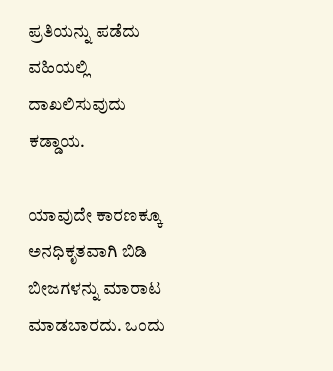ಪ್ರತಿಯನ್ನು ಪಡೆದು ವಹಿಯಲ್ಲಿ ದಾಖಲಿಸುವುದು ಕಡ್ಡಾಯ.

ಯಾವುದೇ ಕಾರಣಕ್ಕೂ ಅನಧಿಕೃತವಾಗಿ ಬಿಡಿ ಬೀಜಗಳನ್ನು ಮಾರಾಟ ಮಾಡಬಾರದು. ಒಂದು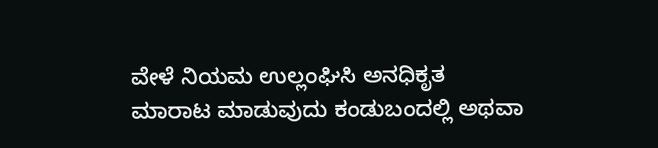ವೇಳೆ ನಿಯಮ ಉಲ್ಲಂಘಿಸಿ ಅನಧಿಕೃತ ಮಾರಾಟ ಮಾಡುವುದು ಕಂಡುಬಂದಲ್ಲಿ ಅಥವಾ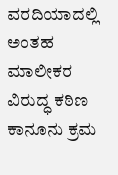ವರದಿಯಾದಲ್ಲಿ ಅಂತಹ ಮಾಲೀಕರ ವಿರುದ್ಧ ಕಠಿಣ ಕಾನೂನು ಕ್ರಮ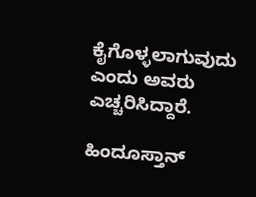ಕೈಗೊಳ್ಳಲಾಗುವುದು ಎಂದು ಅವರು ಎಚ್ಚರಿಸಿದ್ದಾರೆ.

ಹಿಂದೂಸ್ತಾನ್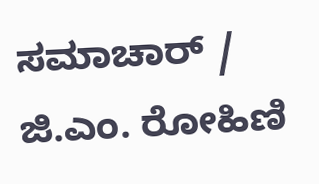ಸಮಾಚಾರ್ / ಜಿ.ಎಂ. ರೋಹಿಣಿ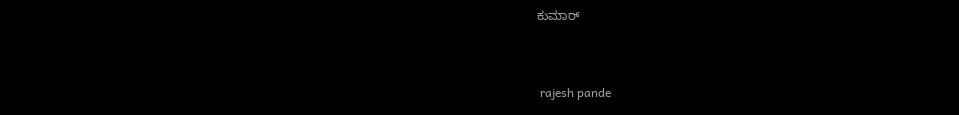ಕುಮಾರ್


 rajesh pande